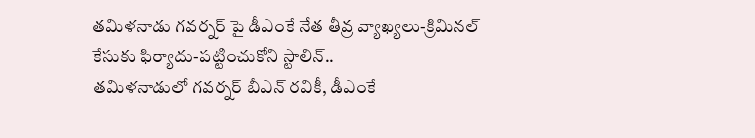తమిళనాడు గవర్నర్ పై డీఎంకే నేత తీవ్ర వ్యాఖ్యలు-క్రిమినల్ కేసుకు ఫిర్యాదు-పట్టించుకోని స్టాలిన్..
తమిళనాడులో గవర్నర్ బీఎన్ రవికీ, డీఎంకే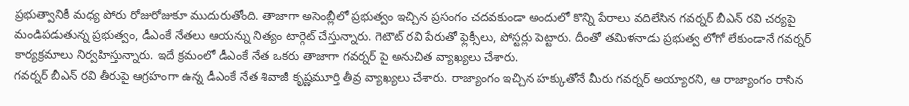ప్రభుత్వానికీ మధ్య పోరు రోజురోజుకూ ముదురుతోంది. తాజాగా అసెంబ్లీలో ప్రభుత్వం ఇచ్చిన ప్రసంగం చదవకుండా అందులో కొన్ని పేరాలు వదిలేసిన గవర్నర్ బీఎన్ రవి చర్యపై మండిపడుతున్న ప్రభుత్వం, డీఎంకే నేతలు ఆయన్ను నిత్యం టార్గెట్ చేస్తున్నారు. గెటౌట్ రవి పేరుతో ఫ్లెక్సీలు, పోస్టర్లు పెట్టారు. దీంతో తమిళనాడు ప్రభుత్వ లోగో లేకుండానే గవర్నర్ కార్యక్రమాలు నిర్వహిస్తున్నారు. ఇదే క్రమంలో డీఎంకే నేత ఒకరు తాజాగా గవర్నర్ పై అనుచిత వ్యాఖ్యలు చేశారు.
గవర్నర్ బీఎన్ రవి తీరుపై ఆగ్రహంగా ఉన్న డీఎంకే నేత శివాజీ కృష్ణమూర్తి తీవ్ర వ్యాఖ్యలు చేశారు. రాజ్యాంగం ఇచ్చిన హక్కుతోనే మీరు గవర్నర్ అయ్యారని, ఆ రాజ్యాంగం రాసిన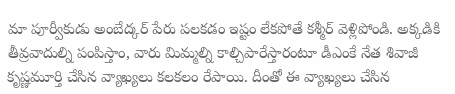మా పూర్వీకుడు అంబేద్కర్ పేరు పలకడం ఇష్టం లేకపోతే కశ్మీర్ వెళ్లిపోండి. అక్కడికి తీవ్రవాదుల్ని పంపిస్తాం, వారు మిమ్మల్ని కాల్చిపారేస్తారంటూ డీఎంకే నేత శివాజీ కృష్ణమూర్తి చేసిన వ్యాఖ్యలు కలకలం రేపాయి. దీంతో ఈ వ్యాఖ్యలు చేసిన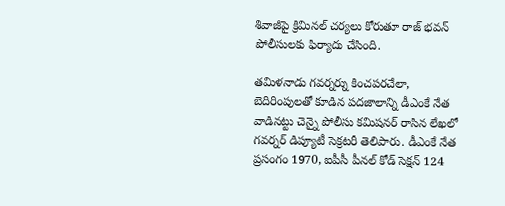శివాజీపై క్రిమినల్ చర్యలు కోరుతూ రాజ్ భవన్ పోలీసులకు ఫిర్యాదు చేసింది.

తమిళనాడు గవర్నర్ను కించపరచేలా, బెదిరింపులతో కూడిన పదజాలాన్ని డీఎంకే నేత వాడినట్టు చెన్నై పోలీసు కమిషనర్ రాసిన లేఖలో గవర్నర్ డిప్యూటీ సెక్రటరీ తెలిపారు. డీఎంకే నేత ప్రసంగం 1970, ఐపీసీ పీనల్ కోడ్ సెక్షన్ 124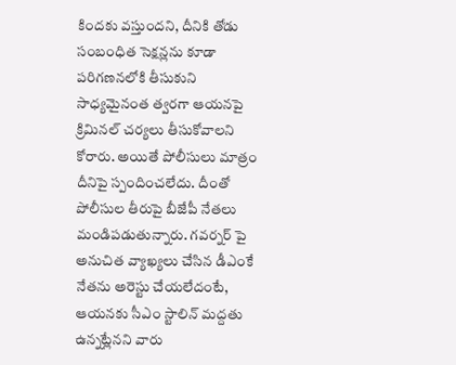కిందకు వస్తుందని, దీనికి తోడు సంబంధిత సెక్షన్లను కూడా పరిగణనలోకి తీసుకుని సాధ్యమైనంత త్వరగా ఆయనపై క్రిమినల్ చర్యలు తీసుకోవాలని కోరారు. అయితే పోలీసులు మాత్రం దీనిపై స్పందించలేదు. దీంతో పోలీసుల తీరుపై బీజేపీ నేతలు మండిపడుతున్నారు. గవర్నర్ పై అనుచిత వ్యాఖ్యలు చేసిన డీఎంకే నేతను అరెస్టు చేయలేదంటే, ఆయనకు సీఎం స్టాలిన్ మద్దతు ఉన్నట్లేనని వారు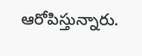ఆరోపిస్తున్నారు.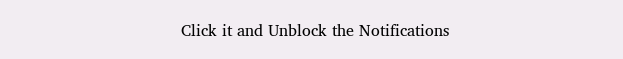Click it and Unblock the Notifications